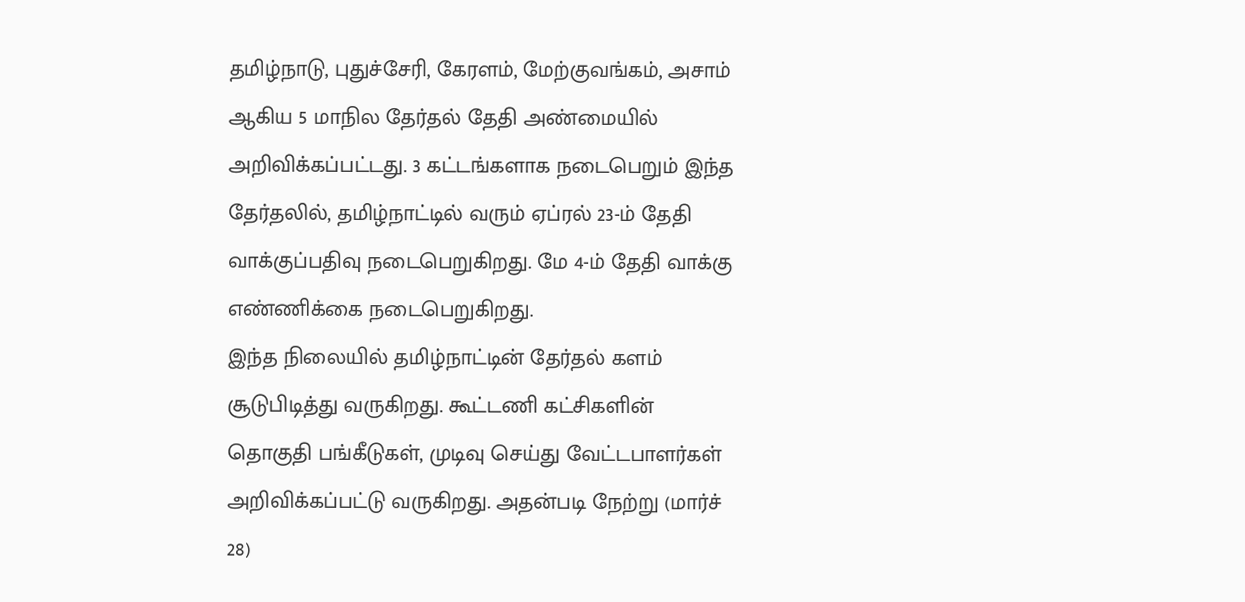தமிழ்நாடு, புதுச்சேரி, கேரளம், மேற்குவங்கம், அசாம் ஆகிய 5 மாநில தேர்தல் தேதி அண்மையில் அறிவிக்கப்பட்டது. 3 கட்டங்களாக நடைபெறும் இந்த தேர்தலில், தமிழ்நாட்டில் வரும் ஏப்ரல் 23-ம் தேதி வாக்குப்பதிவு நடைபெறுகிறது. மே 4-ம் தேதி வாக்கு எண்ணிக்கை நடைபெறுகிறது.
இந்த நிலையில் தமிழ்நாட்டின் தேர்தல் களம் சூடுபிடித்து வருகிறது. கூட்டணி கட்சிகளின் தொகுதி பங்கீடுகள், முடிவு செய்து வேட்டபாளர்கள் அறிவிக்கப்பட்டு வருகிறது. அதன்படி நேற்று (மார்ச் 28)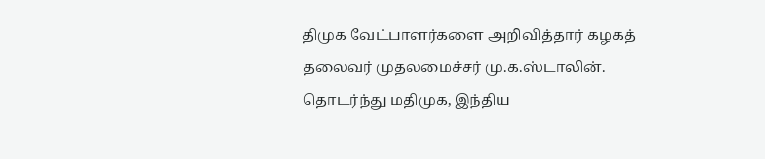திமுக வேட்பாளர்களை அறிவித்தார் கழகத் தலைவர் முதலமைச்சர் மு.க.ஸ்டாலின்.
தொடர்ந்து மதிமுக, இந்திய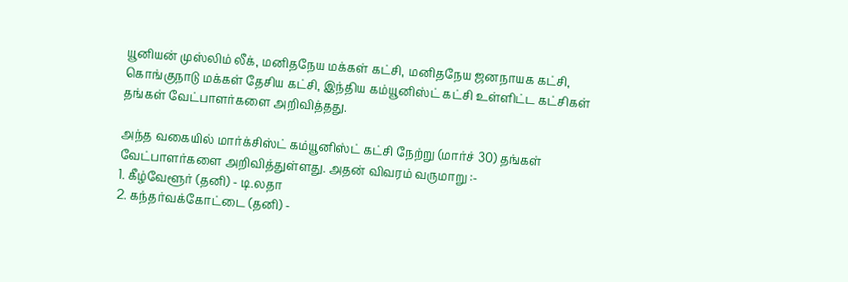யூனியன் முஸ்லிம் லீக், மனிதநேய மக்கள் கட்சி, மனிதநேய ஜனநாயக கட்சி, கொங்குநாடு மக்கள் தேசிய கட்சி, இந்திய கம்யூனிஸ்ட் கட்சி உள்ளிட்ட கட்சிகள் தங்கள் வேட்பாளர்களை அறிவித்தது.

அந்த வகையில் மார்க்சிஸ்ட் கம்யூனிஸ்ட் கட்சி நேற்று (மார்ச் 30) தங்கள் வேட்பாளர்களை அறிவித்துள்ளது. அதன் விவரம் வருமாறு :-
1. கீழ்வேளூர் (தனி) - டி.லதா
2. கந்தர்வக்கோட்டை (தனி) -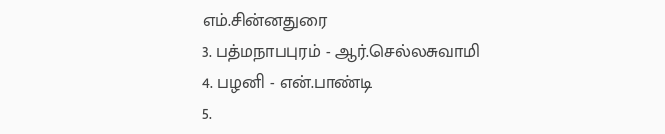எம்.சின்னதுரை
3. பத்மநாபபுரம் - ஆர்.செல்லசுவாமி
4. பழனி - என்.பாண்டி
5.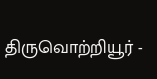திருவொற்றியூர் -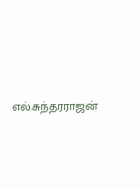எல்.சுந்தரராஜன்